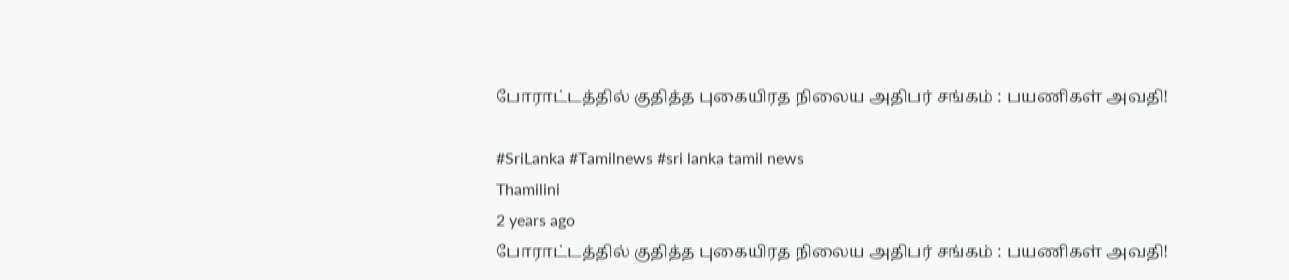போராட்டத்தில் குதித்த புகையிரத நிலைய அதிபர் சங்கம் : பயணிகள் அவதி!

#SriLanka #Tamilnews #sri lanka tamil news
Thamilini
2 years ago
போராட்டத்தில் குதித்த புகையிரத நிலைய அதிபர் சங்கம் : பயணிகள் அவதி!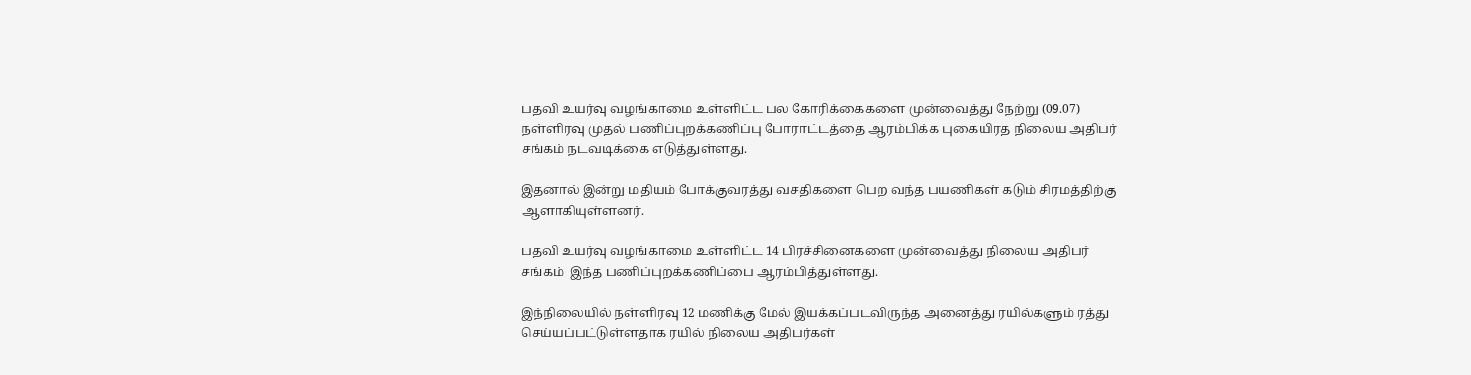பதவி உயர்வு வழங்காமை உள்ளிட்ட பல கோரிக்கைகளை முன்வைத்து நேற்று (09.07) நள்ளிரவு முதல் பணிப்புறக்கணிப்பு போராட்டத்தை ஆரம்பிக்க புகையிரத நிலைய அதிபர் சங்கம் நடவடிக்கை எடுத்துள்ளது.

இதனால் இன்று மதியம் போக்குவரத்து வசதிகளை பெற வந்த பயணிகள் கடும் சிரமத்திற்கு ஆளாகியுள்ளனர்.

பதவி உயர்வு வழங்காமை உள்ளிட்ட 14 பிரச்சினைகளை முன்வைத்து நிலைய அதிபர் சங்கம்  இந்த பணிப்புறக்கணிப்பை ஆரம்பித்துள்ளது.

இந்நிலையில் நள்ளிரவு 12 மணிக்கு மேல் இயக்கப்படவிருந்த அனைத்து ரயில்களும் ரத்து செய்யப்பட்டுள்ளதாக ரயில் நிலைய அதிபர்கள்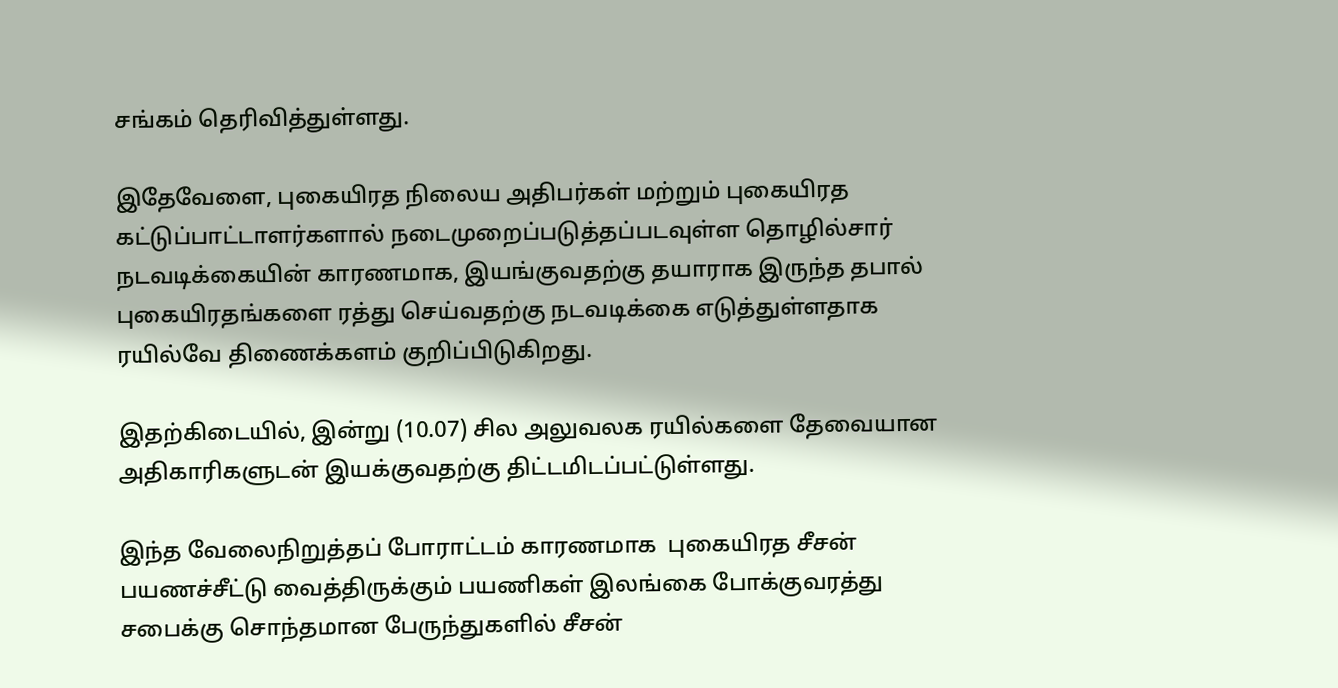சங்கம் தெரிவித்துள்ளது.

இதேவேளை, புகையிரத நிலைய அதிபர்கள் மற்றும் புகையிரத கட்டுப்பாட்டாளர்களால் நடைமுறைப்படுத்தப்படவுள்ள தொழில்சார் நடவடிக்கையின் காரணமாக, இயங்குவதற்கு தயாராக இருந்த தபால் புகையிரதங்களை ரத்து செய்வதற்கு நடவடிக்கை எடுத்துள்ளதாக ரயில்வே திணைக்களம் குறிப்பிடுகிறது.

இதற்கிடையில், இன்று (10.07) சில அலுவலக ரயில்களை தேவையான அதிகாரிகளுடன் இயக்குவதற்கு திட்டமிடப்பட்டுள்ளது.

இந்த வேலைநிறுத்தப் போராட்டம் காரணமாக  புகையிரத சீசன் பயணச்சீட்டு வைத்திருக்கும் பயணிகள் இலங்கை போக்குவரத்து சபைக்கு சொந்தமான பேருந்துகளில் சீசன்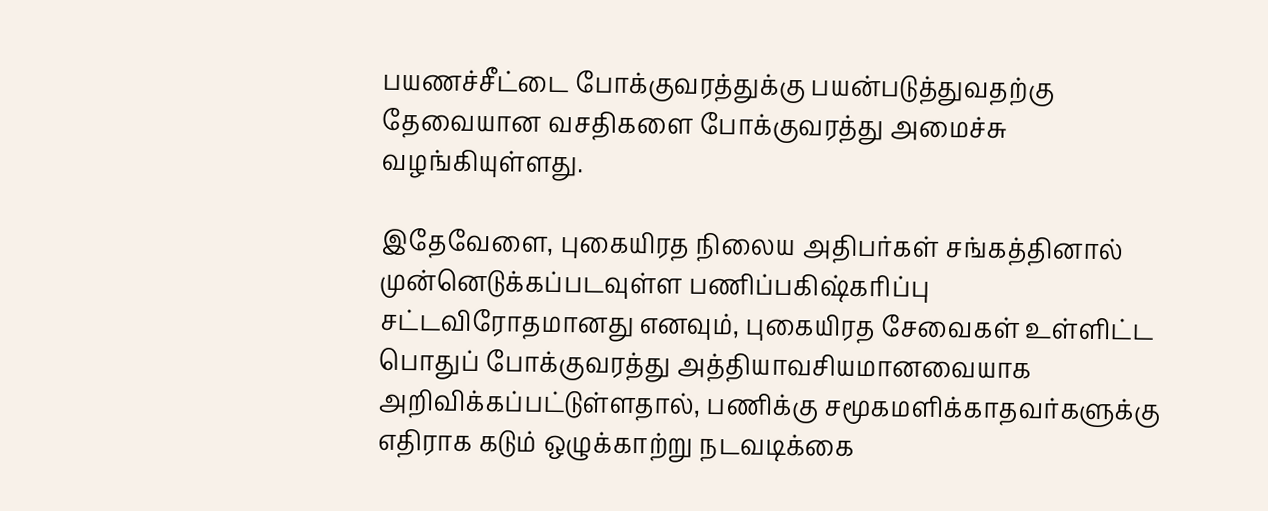பயணச்சீட்டை போக்குவரத்துக்கு பயன்படுத்துவதற்கு தேவையான வசதிகளை போக்குவரத்து அமைச்சு வழங்கியுள்ளது.

இதேவேளை, புகையிரத நிலைய அதிபர்கள் சங்கத்தினால் முன்னெடுக்கப்படவுள்ள பணிப்பகிஷ்கரிப்பு சட்டவிரோதமானது எனவும், புகையிரத சேவைகள் உள்ளிட்ட பொதுப் போக்குவரத்து அத்தியாவசியமானவையாக அறிவிக்கப்பட்டுள்ளதால், பணிக்கு சமூகமளிக்காதவர்களுக்கு எதிராக கடும் ஒழுக்காற்று நடவடிக்கை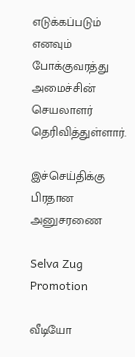எடுக்கப்படும் எனவும் போக்குவரத்து அமைச்சின் செயலாளர் தெரிவித்துள்ளார்.

இச்செய்திக்கு பிரதான அனுசரணை

Selva Zug Promotion

வீடியோ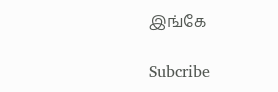இங்கே

Subcribe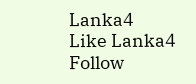Lanka4
Like Lanka4
Follow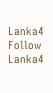Lanka4
Follow Lanka4